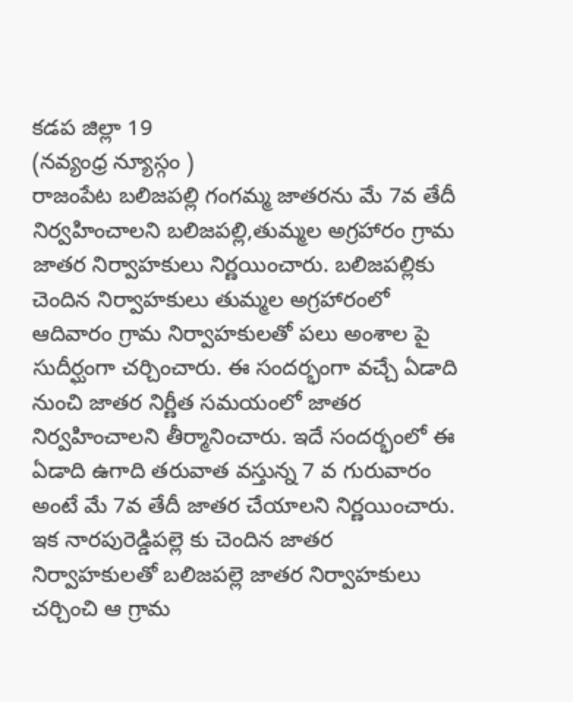కడప జిల్లా 19
(నవ్యంధ్ర న్యూస్గం )
రాజంపేట బలిజపల్లి గంగమ్మ జాతరను మే 7వ తేదీ నిర్వహించాలని బలిజపల్లి,తుమ్మల అగ్రహారం గ్రామ జాతర నిర్వాహకులు నిర్ణయించారు. బలిజపల్లికు చెందిన నిర్వాహకులు తుమ్మల అగ్రహారంలో ఆదివారం గ్రామ నిర్వాహకులతో పలు అంశాల పై సుదీర్ఘంగా చర్చించారు. ఈ సందర్భంగా వచ్చే ఏడాది నుంచి జాతర నిర్ణీత సమయంలో జాతర నిర్వహించాలని తీర్మానించారు. ఇదే సందర్భంలో ఈ ఏడాది ఉగాది తరువాత వస్తున్న 7 వ గురువారం అంటే మే 7వ తేదీ జాతర చేయాలని నిర్ణయించారు. ఇక నారపురెడ్డిపల్లె కు చెందిన జాతర నిర్వాహకులతో బలిజపల్లె జాతర నిర్వాహకులు చర్చించి ఆ గ్రామ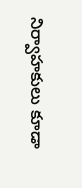నిర్వాహకులు కూడా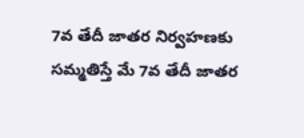7వ తేదీ జాతర నిర్వహణకు సమ్మతిస్తే మే 7వ తేదీ జాతర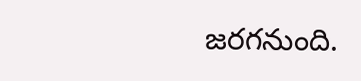జరగనుంది.